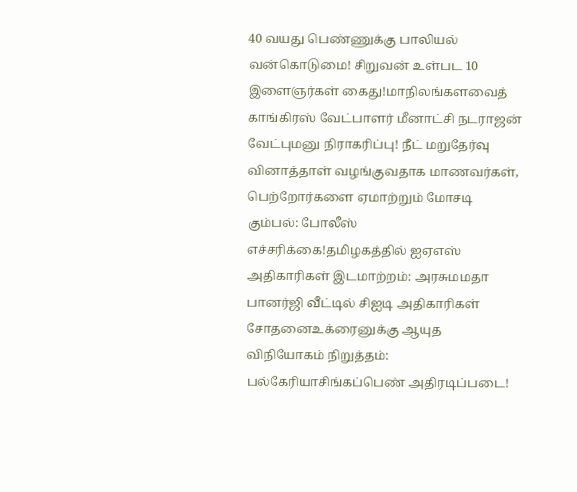40 வயது பெண்ணுக்கு பாலியல் வன்கொடுமை! சிறுவன் உள்பட 10 இளைஞர்கள் கைது!மாநிலங்களவைத் காங்கிரஸ் வேட்பாளர் மீனாட்சி நடராஜன் வேட்புமனு நிராகரிப்பு! நீட் மறுதேர்வு வினாத்தாள் வழங்குவதாக மாணவர்கள், பெற்றோர்களை ஏமாற்றும் மோசடி கும்பல்: போலீஸ் எச்சரிக்கை!தமிழகத்தில் ஐஏஎஸ் அதிகாரிகள் இடமாற்றம்: அரசுமமதா பானர்ஜி வீட்டில் சிஐடி அதிகாரிகள் சோதனைஉக்ரைனுக்கு ஆயுத விநியோகம் நிறுத்தம்: பல்கேரியாசிங்கப்பெண் அதிரடிப்படை!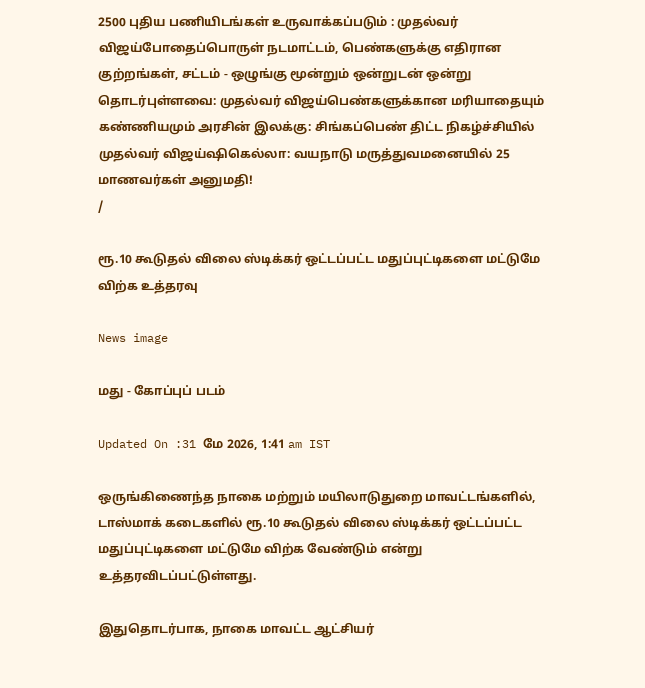2500 புதிய பணியிடங்கள் உருவாக்கப்படும் : முதல்வர் விஜய்போதைப்பொருள் நடமாட்டம், பெண்களுக்கு எதிரான குற்றங்கள், சட்டம் - ஒழுங்கு மூன்றும் ஒன்றுடன் ஒன்று தொடர்புள்ளவை: முதல்வர் விஜய்பெண்களுக்கான மரியாதையும் கண்ணியமும் அரசின் இலக்கு: சிங்கப்பெண் திட்ட நிகழ்ச்சியில் முதல்வர் விஜய்ஷிகெல்லா: வயநாடு மருத்துவமனையில் 25 மாணவர்கள் அனுமதி!
/

ரூ.10 கூடுதல் விலை ஸ்டிக்கர் ஒட்டப்பட்ட மதுப்புட்டிகளை மட்டுமே விற்க உத்தரவு

News image

மது - கோப்புப் படம்

Updated On :31 மே 2026, 1:41 am IST

ஒருங்கிணைந்த நாகை மற்றும் மயிலாடுதுறை மாவட்டங்களில், டாஸ்மாக் கடைகளில் ரூ.10 கூடுதல் விலை ஸ்டிக்கர் ஒட்டப்பட்ட மதுப்புட்டிகளை மட்டுமே விற்க வேண்டும் என்று உத்தரவிடப்பட்டுள்ளது.

இதுதொடர்பாக, நாகை மாவட்ட ஆட்சியர்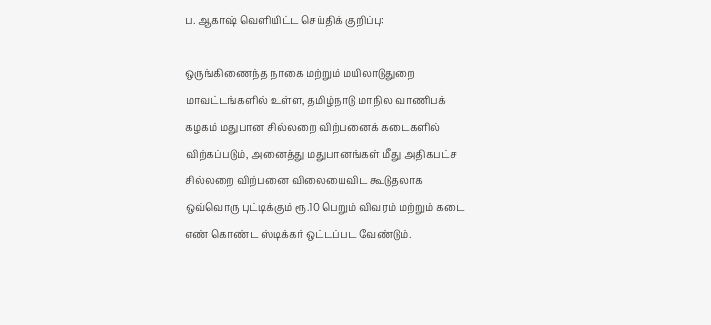ப. ஆகாஷ் வெளியிட்ட செய்திக் குறிப்பு:

ஒருங்கிணைந்த நாகை மற்றும் மயிலாடுதுறை மாவட்டங்களில் உள்ள, தமிழ்நாடு மாநில வாணிபக் கழகம் மதுபான சில்லறை விற்பனைக் கடைகளில் விற்கப்படும், அனைத்து மதுபானங்கள் மீது அதிகபட்ச சில்லறை விற்பனை விலையைவிட கூடுதலாக ஒவ்வொரு புட்டிக்கும் ரூ.10 பெறும் விவரம் மற்றும் கடை எண் கொண்ட ஸ்டிக்கர் ஒட்டப்பட வேண்டும்.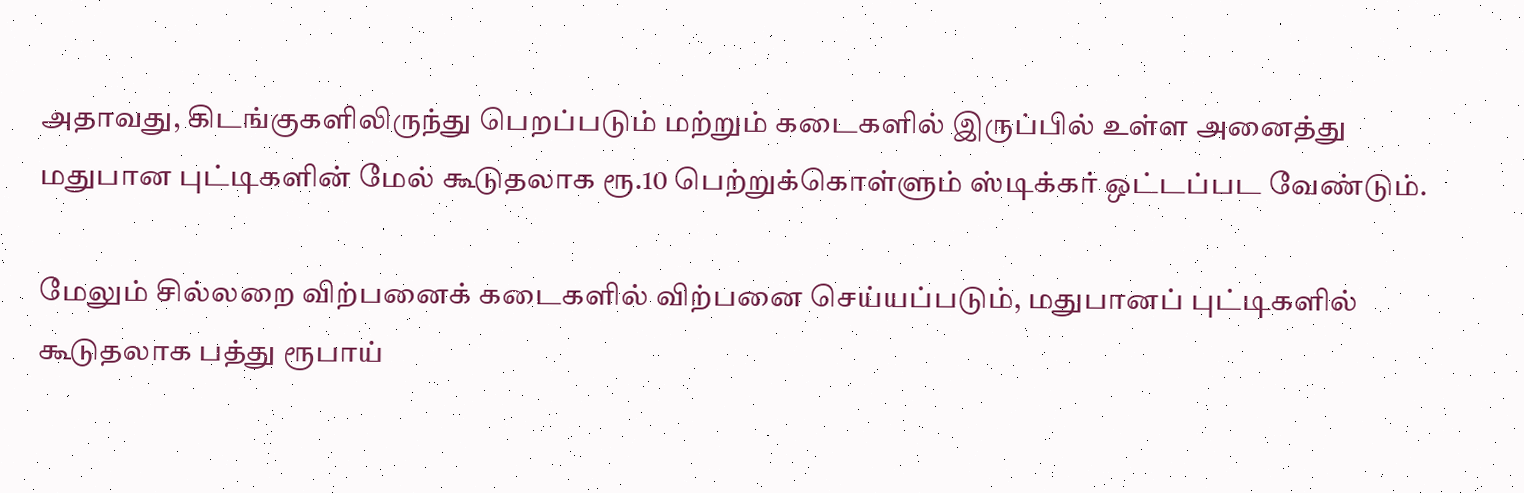அதாவது, கிடங்குகளிலிருந்து பெறப்படும் மற்றும் கடைகளில் இருப்பில் உள்ள அனைத்து மதுபான புட்டிகளின் மேல் கூடுதலாக ரூ.10 பெற்றுக்கொள்ளும் ஸ்டிக்கர் ஒட்டப்பட வேண்டும்.

மேலும் சில்லறை விற்பனைக் கடைகளில் விற்பனை செய்யப்படும், மதுபானப் புட்டிகளில் கூடுதலாக பத்து ரூபாய்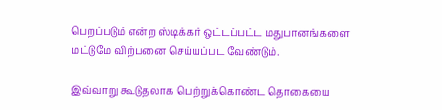பெறப்படும் என்ற ஸ்டிக்கர் ஒட்டப்பட்ட மதுபானங்களை மட்டுமே விற்பனை செய்யப்பட வேண்டும்.

இவ்வாறு கூடுதலாக பெற்றுக்கொண்ட தொகையை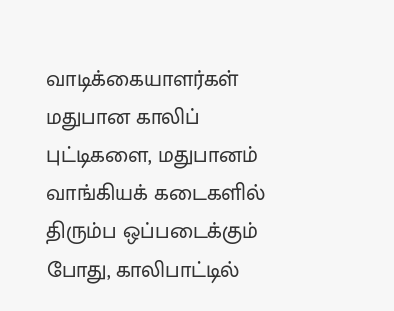வாடிக்கையாளர்கள் மதுபான காலிப் புட்டிகளை, மதுபானம் வாங்கியக் கடைகளில் திரும்ப ஒப்படைக்கும் போது, காலிபாட்டில்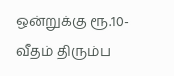ஒன்றுக்கு ரூ.10- வீதம் திரும்ப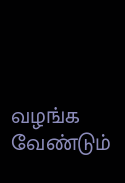வழங்க வேண்டும்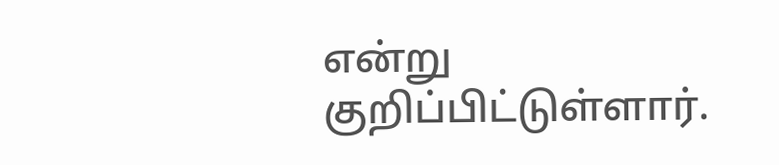என்று குறிப்பிட்டுள்ளார்.